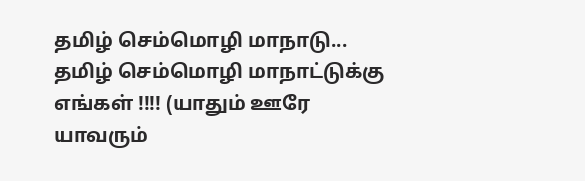தமிழ் செம்மொழி மாநாடு...
தமிழ் செம்மொழி மாநாட்டுக்கு எங்கள் !!!! (யாதும் ஊரே யாவரும்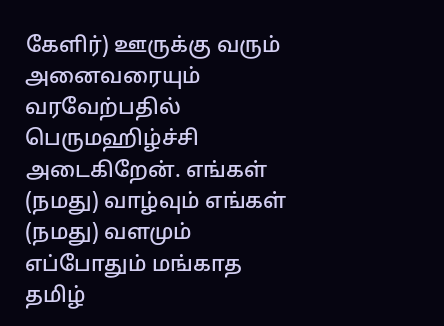கேளிர்) ஊருக்கு வரும் அனைவரையும் வரவேற்பதில் பெருமஹிழ்ச்சி அடைகிறேன். எங்கள் (நமது) வாழ்வும் எங்கள் (நமது) வளமும் எப்போதும் மங்காத தமிழ்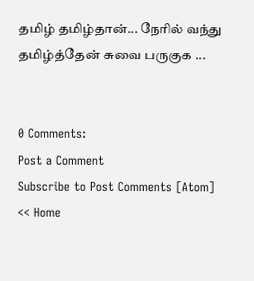தமிழ் தமிழ்தான்... நேரில் வந்து தமிழ்த்தேன் சுவை பருகுக ...


0 Comments:
Post a Comment
Subscribe to Post Comments [Atom]
<< Home